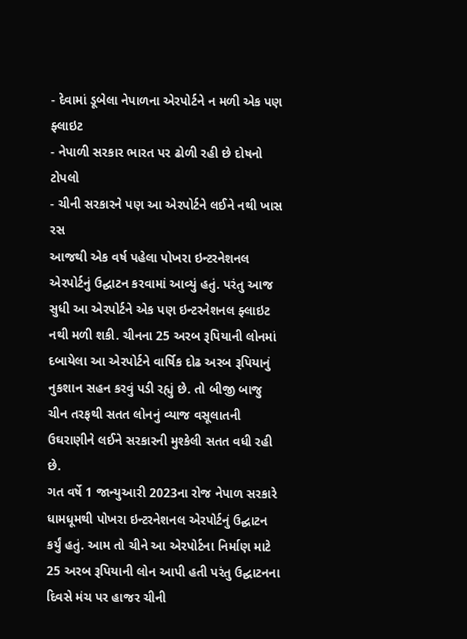- દેવામાં ડૂબેલા નેપાળના એરપોર્ટને ન મળી એક પણ ફ્લાઇટ
- નેપાળી સરકાર ભારત પર ઢોળી રહી છે દોષનો ટોપલો
- ચીની સરકારને પણ આ એરપોર્ટને લઈને નથી ખાસ રસ
આજથી એક વર્ષ પહેલા પોખરા ઇન્ટરનેશનલ એરપોર્ટનું ઉદ્ઘાટન કરવામાં આવ્યું હતું. પરંતુ આજ સુધી આ એરપોર્ટને એક પણ ઇન્ટરનેશનલ ફ્લાઇટ નથી મળી શકી. ચીનના 25 અરબ રૂપિયાની લોનમાં દબાયેલા આ એરપોર્ટને વાર્ષિક દોઢ અરબ રૂપિયાનું નુકશાન સહન કરવું પડી રહ્યું છે. તો બીજી બાજુ ચીન તરફથી સતત લોનનું વ્યાજ વસૂલાતની ઉઘરાણીને લઈને સરકારની મુશ્કેલી સતત વધી રહી છે.
ગત વર્ષે 1 જાન્યુઆરી 2023ના રોજ નેપાળ સરકારે ધામધૂમથી પોખરા ઇન્ટરનેશનલ એરપોર્ટનું ઉદ્ઘાટન કર્યું હતું. આમ તો ચીને આ એરપોર્ટના નિર્માણ માટે 25 અરબ રૂપિયાની લોન આપી હતી પરંતુ ઉદ્ઘાટનના દિવસે મંચ પર હાજર ચીની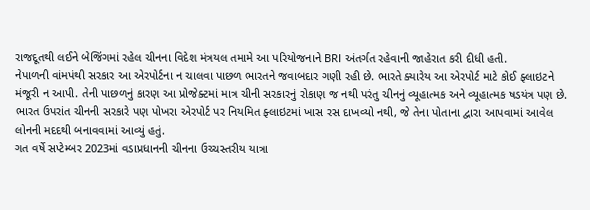રાજદૂતથી લઈને બેજિંગમાં રહેલ ચીનના વિદેશ મંત્રયલ તમામે આ પરિયોજનાને BRI અંતર્ગત રહેવાની જાહેરાત કરી દીધી હતી.
નેપાળની વાંમપંથી સરકાર આ એરપોર્ટના ન ચાલવા પાછળ ભારતને જવાબદાર ગણી રહી છે. ભારતે ક્યારેય આ એરપોર્ટ માટે કોઈ ફ્લાઇટને મંજૂરી ન આપી. તેની પાછળનું કારણ આ પ્રોજેક્ટમાં માત્ર ચીની સરકારનું રોકાણ જ નથી પરંતુ ચીનનું વ્યૂહાત્મક અને વ્યૂહાત્મક ષડયંત્ર પણ છે. ભારત ઉપરાંત ચીનની સરકારે પણ પોખરા એરપોર્ટ પર નિયમિત ફ્લાઇટમાં ખાસ રસ દાખવ્યો નથી, જે તેના પોતાના દ્વારા આપવામાં આવેલ લોનની મદદથી બનાવવામાં આવ્યું હતું.
ગત વર્ષે સપ્ટેમ્બર 2023માં વડાપ્રધાનની ચીનના ઉચ્ચસ્તરીય યાત્રા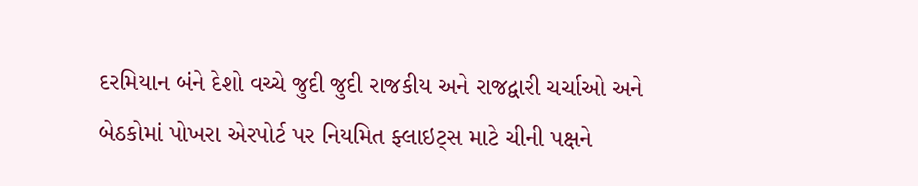દરમિયાન બંને દેશો વચ્ચે જુદી જુદી રાજકીય અને રાજદ્વારી ચર્ચાઓ અને બેઠકોમાં પોખરા એરપોર્ટ પર નિયમિત ફ્લાઇટ્સ માટે ચીની પક્ષને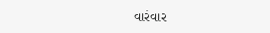વારંવાર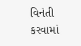વિનંતી કરવામાં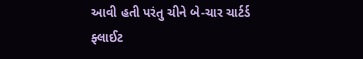આવી હતી પરંતુ ચીને બે-ચાર ચાર્ટર્ડ ફ્લાઈટ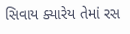સિવાય ક્યારેય તેમાં રસ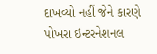દાખવ્યો નહીં જેને કારણે પોખરા ઇન્ટરનેશનલ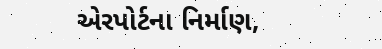એરપોર્ટના નિર્માણ,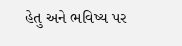હેતુ અને ભવિષ્ય પર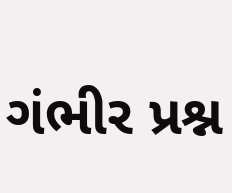ગંભીર પ્રશ્ન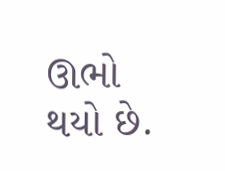ઊભો થયો છે.